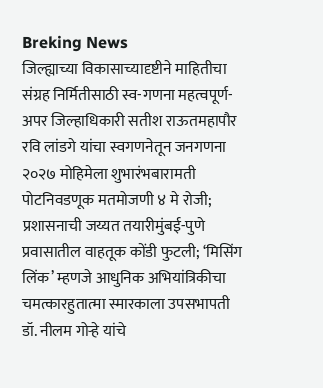Breking News
जिल्ह्याच्या विकासाच्यादृष्टीने माहितीचा संग्रह निर्मितीसाठी स्व-गणना महत्वपूर्ण-अपर जिल्हाधिकारी सतीश राऊतमहापौर रवि लांडगे यांचा स्वगणनेतून जनगणना २०२७ मोहिमेला शुभारंभबारामती पोटनिवडणूक मतमोजणी ४ मे रोजी; प्रशासनाची जय्यत तयारीमुंबई-पुणे प्रवासातील वाहतूक कोंडी फुटली; ‘मिसिंग लिंक’ म्हणजे आधुनिक अभियांत्रिकीचा चमत्कारहुतात्मा स्मारकाला उपसभापती डॉ. नीलम गोऱ्हे यांचे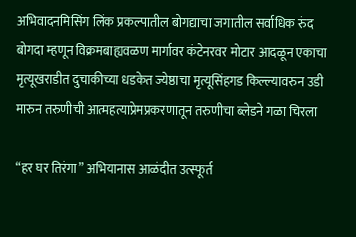अभिवादनमिसिंग लिंक प्रकल्पातील बोगद्याचा जगातील सर्वाधिक रुंद बोगदा म्हणून विक्रमबाह्यवळण मार्गावर कंटेनरवर मोटार आदळून एकाचा मृत्यूखराडीत दुचाकीच्या धडकेत ज्येष्ठाचा मृत्यूसिंहगड किल्ल्यावरुन उडी मारुन तरुणीची आत्महत्याप्रेमप्रकरणातून तरुणीचा ब्लेडने गळा चिरला

“हर घर तिरंगा” अभियानास आळंदीत उत्स्फूर्त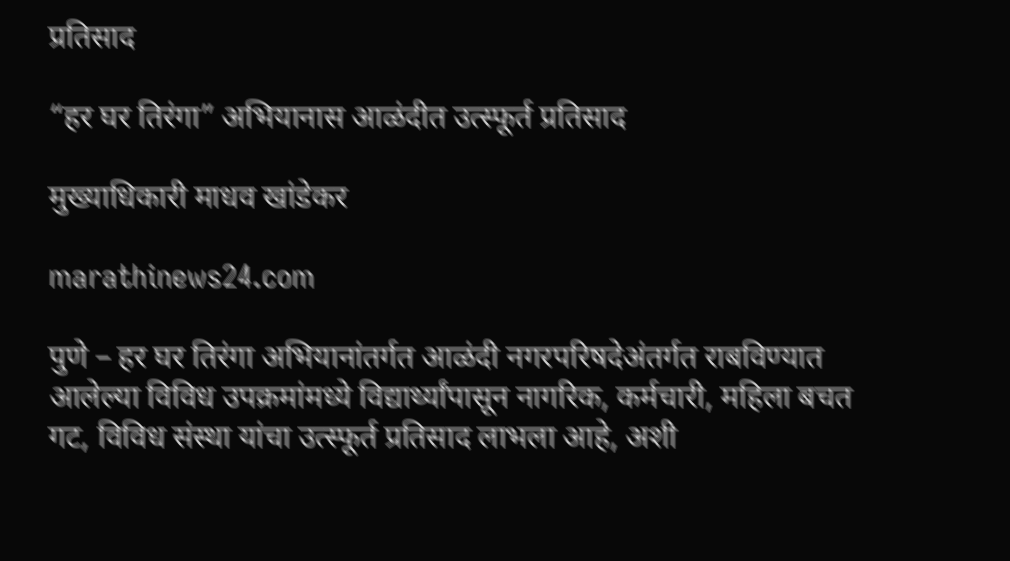प्रतिसाद

“हर घर तिरंगा” अभियानास आळंदीत उत्स्फूर्त प्रतिसाद

मुख्याधिकारी माधव खांडेकर

marathinews24.com

पुणे – हर घर तिरंगा अभियानांतर्गत आळंदी नगरपरिषदेअंतर्गत राबविण्यात आलेल्या विविध उपक्रमांमध्ये विद्यार्थ्यांपासून नागरिक, कर्मचारी, महिला बचत गट, विविध संस्था यांचा उत्स्फूर्त प्रतिसाद लाभला आहे, अशी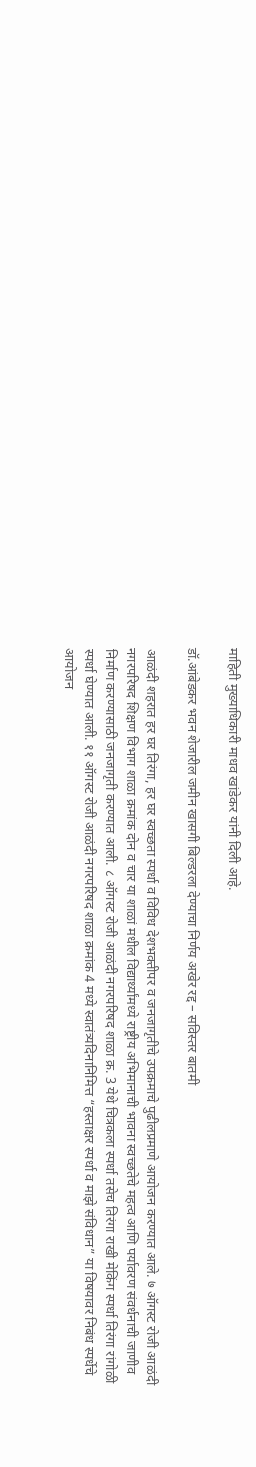माहिती मुख्याधिकारी माधव खांडेकर यांनी दिली आहे.

डॉ.आंबेडकर भवन शेजारील जमीन खासगी बिल्डरला देण्याचा निर्णय अखेर रद्द – सविस्तर बातमी

आळंदी शहरात हर घर तिरंगा, हर घर स्वच्छता स्पर्धा व विविध देशभक्तीपर व जनजागृतीचे उपक्रमाचे पुढीलप्रमाणे आयोजन करण्यात आले. ७ ऑगस्ट रोजी आळंदी नगरपरिषद शिक्षण विभाग शाळा क्रमांक दोन व चार या शाळां मधील विद्यार्थ्यांमध्ये राष्ट्रीय अभिमानाची भावना स्वच्छतेचे महत्व आणि पर्यावरण संवर्धनाची जाणीव निर्माण करण्यासाठी जनजागृती करण्यात आली. ८ ऑगस्ट रोजी आळंदी नगरपरिषद शाळा क्र. 3 येथे चित्रकला स्पर्धा तसेच तिरंगा राखी मेकिंग स्पर्धा तिरंगा रांगोळी स्पर्धा घेण्यात आली. ११ ऑगस्ट रोजी आळंदी नगरपरिषद शाळा क्रमांक 4 मध्ये स्वातंत्र्यदिनानिमित्त “हस्ताक्षर स्पर्धा व माझे संविधान” या विषयावर निबंध स्पर्धेचे आयोजन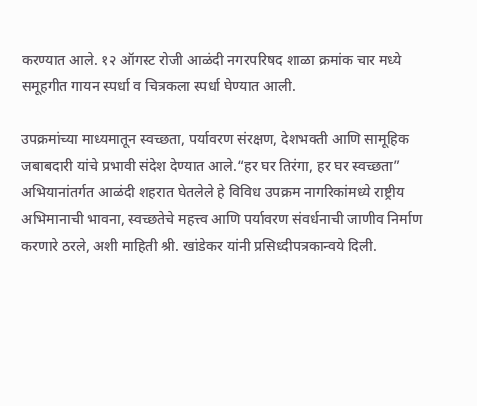करण्यात आले. १२ ऑगस्ट रोजी आळंदी नगरपरिषद शाळा क्रमांक चार मध्ये समूहगीत गायन स्पर्धा व चित्रकला स्पर्धा घेण्यात आली.

उपक्रमांच्या माध्यमातून स्वच्छता, पर्यावरण संरक्षण, देशभक्ती आणि सामूहिक जबाबदारी यांचे प्रभावी संदेश देण्यात आले.“हर घर तिरंगा, हर घर स्वच्छता” अभियानांतर्गत आळंदी शहरात घेतलेले हे विविध उपक्रम नागरिकांमध्ये राष्ट्रीय अभिमानाची भावना, स्वच्छतेचे महत्त्व आणि पर्यावरण संवर्धनाची जाणीव निर्माण करणारे ठरले, अशी माहिती श्री. खांडेकर यांनी प्रसिध्दीपत्रकान्वये दिली.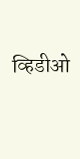व्हिडीओ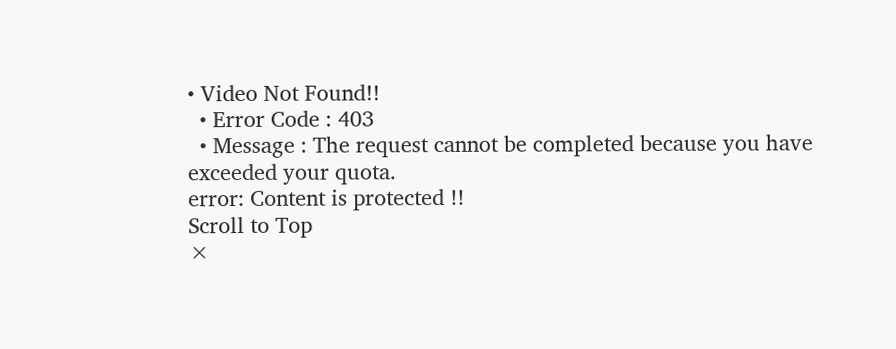• Video Not Found!!
  • Error Code : 403
  • Message : The request cannot be completed because you have exceeded your quota.
error: Content is protected !!
Scroll to Top
×